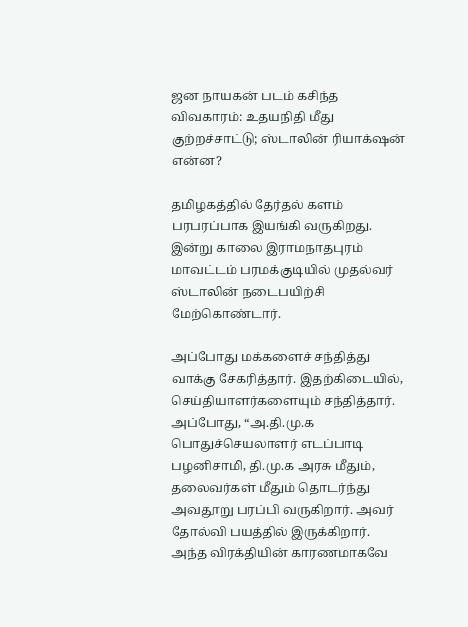ஜன நாயகன் படம் கசிந்த விவகாரம்: உதயநிதி மீது குற்றச்சாட்டு; ஸ்டாலின் ரியாக்‌ஷன் என்ன?

தமிழகத்தில் தேர்தல் களம் பரபரப்பாக இயங்கி வருகிறது. இன்று காலை இராமநாதபுரம் மாவட்டம் பரமக்குடியில் முதல்வர் ஸ்டாலின் நடைபயிற்சி மேற்கொண்டார்.

அப்போது மக்களைச் சந்தித்து வாக்கு சேகரித்தார். இதற்கிடையில், செய்தியாளர்களையும் சந்தித்தார். அப்போது, “அ.தி.மு.க பொதுச்செயலாளர் எடப்பாடி பழனிசாமி, தி.மு.க அரசு மீதும், தலைவர்கள் மீதும் தொடர்ந்து அவதூறு பரப்பி வருகிறார். அவர் தோல்வி பயத்தில் இருக்கிறார். அந்த விரக்தியின் காரணமாகவே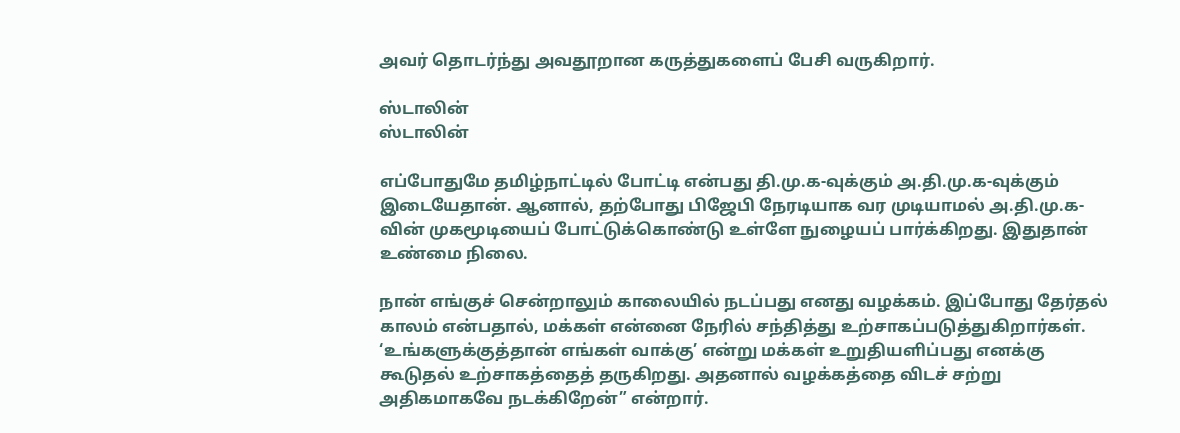அவர் தொடர்ந்து அவதூறான கருத்துகளைப் பேசி வருகிறார்.

ஸ்டாலின்
ஸ்டாலின்

எப்போதுமே தமிழ்நாட்டில் போட்டி என்பது தி.மு.க-வுக்கும் அ.தி.மு.க-வுக்கும் இடையேதான். ஆனால், தற்போது பிஜேபி நேரடியாக வர முடியாமல் அ.தி.மு.க-வின் முகமூடியைப் போட்டுக்கொண்டு உள்ளே நுழையப் பார்க்கிறது. இதுதான் உண்மை நிலை.

நான் எங்குச் சென்றாலும் காலையில் நடப்பது எனது வழக்கம். இப்போது தேர்தல் காலம் என்பதால், மக்கள் என்னை நேரில் சந்தித்து உற்சாகப்படுத்துகிறார்கள். ‘உங்களுக்குத்தான் எங்கள் வாக்கு’ என்று மக்கள் உறுதியளிப்பது எனக்கு கூடுதல் உற்சாகத்தைத் தருகிறது. அதனால் வழக்கத்தை விடச் சற்று அதிகமாகவே நடக்கிறேன்” என்றார்.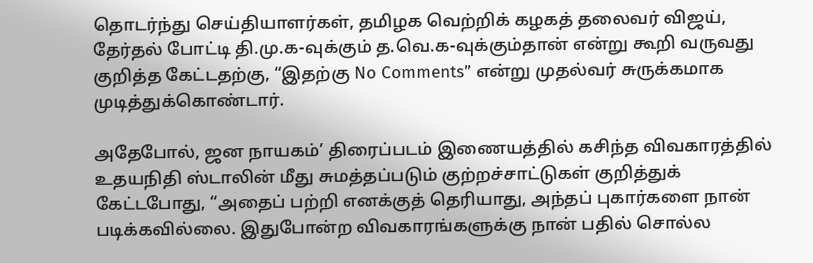தொடர்ந்து செய்தியாளர்கள், தமிழக வெற்றிக் கழகத் தலைவர் விஜய், தேர்தல் போட்டி தி.மு.க-வுக்கும் த.வெ.க-வுக்கும்தான் என்று கூறி வருவது குறித்த கேட்டதற்கு, “இதற்கு No Comments” என்று முதல்வர் சுருக்கமாக முடித்துக்கொண்டார்.

அதேபோல், ஜன நாயகம்’ திரைப்படம் இணையத்தில் கசிந்த விவகாரத்தில் உதயநிதி ஸ்டாலின் மீது சுமத்தப்படும் குற்றச்சாட்டுகள் குறித்துக் கேட்டபோது, “அதைப் பற்றி எனக்குத் தெரியாது, அந்தப் புகார்களை நான் படிக்கவில்லை. இதுபோன்ற விவகாரங்களுக்கு நான் பதில் சொல்ல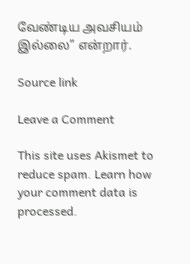வேண்டிய அவசியம் இல்லை” என்றார்.

Source link

Leave a Comment

This site uses Akismet to reduce spam. Learn how your comment data is processed.